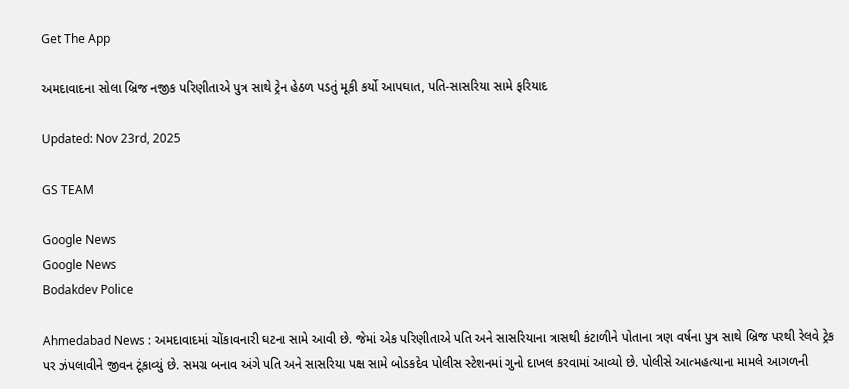Get The App

અમદાવાદના સોલા બ્રિજ નજીક પરિણીતાએ પુત્ર સાથે ટ્રેન હેઠળ પડતું મૂકી કર્યો આપઘાત, પતિ-સાસરિયા સામે ફરિયાદ

Updated: Nov 23rd, 2025

GS TEAM

Google News
Google News
Bodakdev Police

Ahmedabad News : અમદાવાદમાં ચોંકાવનારી ઘટના સામે આવી છે. જેમાં એક પરિણીતાએ પતિ અને સાસરિયાના ત્રાસથી કંટાળીને પોતાના ત્રણ વર્ષના પુત્ર સાથે બ્રિજ પરથી રેલવે ટ્રેક પર ઝંપલાવીને જીવન ટૂંકાવ્યું છે. સમગ્ર બનાવ અંગે પતિ અને સાસરિયા પક્ષ સામે બોડકદેવ પોલીસ સ્ટેશનમાં ગુનો દાખલ કરવામાં આવ્યો છે. પોલીસે આત્મહત્યાના મામલે આગળની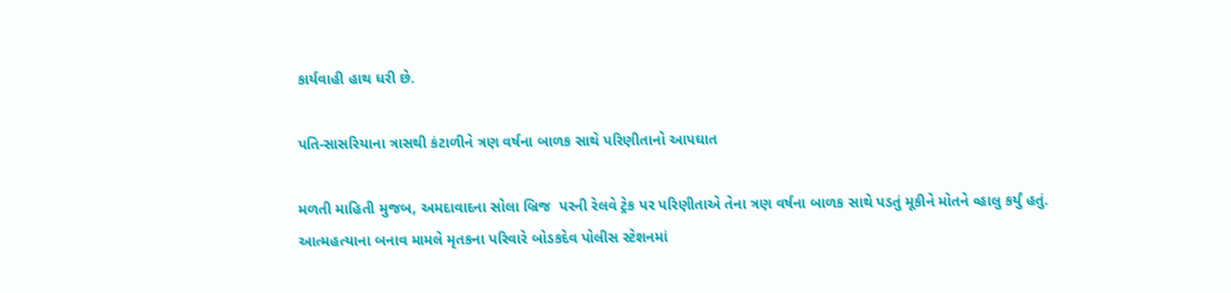કાર્યવાહી હાથ ધરી છે.

પતિ-સાસરિયાના ત્રાસથી કંટાળીને ત્રણ વર્ષના બાળક સાથે પરિણીતાનો આપઘાત

મળતી માહિતી મુજબ, અમદાવાદના સોલા બ્રિજ  પરની રેલવે ટ્રેક પર પરિણીતાએ તેના ત્રણ વર્ષના બાળક સાથે પડતું મૂકીને મોતને વ્હાલુ કર્યું હતું. આત્મહત્યાના બનાવ મામલે મૃતકના પરિવારે બોડકદેવ પોલીસ સ્ટેશનમાં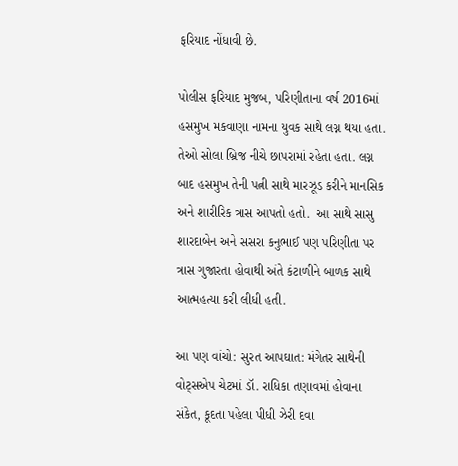ફરિયાદ નોંધાવી છે.

પોલીસ ફરિયાદ મુજબ, પરિણીતાના વર્ષ 2016માં હસમુખ મકવાણા નામના યુવક સાથે લગ્ન થયા હતા. તેઓ સોલા બ્રિજ નીચે છાપરામાં રહેતા હતા. લગ્ન બાદ હસમુખ તેની પત્ની સાથે મારઝૂડ કરીને માનસિક અને શારીરિક ત્રાસ આપતો હતો.  આ સાથે સાસુ શારદાબેન અને સસરા કનુભાઈ પણ પરિણીતા પર ત્રાસ ગુજારતા હોવાથી અંતે કંટાળીને બાળક સાથે આત્મહત્યા કરી લીધી હતી.

આ પણ વાંચો: સુરત આપઘાત: મંગેતર સાથેની વોટ્સએપ ચેટમાં ડૉ. રાધિકા તણાવમાં હોવાના સંકેત, કૂદતા પહેલા પીધી ઝેરી દવા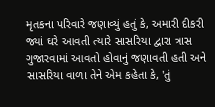મૃતકના પરિવારે જણાવ્યું હતું કે, અમારી દીકરી જ્યાં ઘરે આવતી ત્યારે સાસરિયા દ્વારા ત્રાસ ગુજારવામાં આવતો હોવાનું જણાવતી હતી અને સાસરિયા વાળા તેને એમ કહેતા કે, 'તું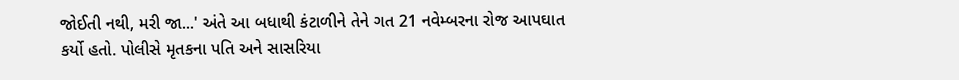જોઈતી નથી, મરી જા...' અંતે આ બધાથી કંટાળીને તેને ગત 21 નવેમ્બરના રોજ આપઘાત કર્યો હતો. પોલીસે મૃતકના પતિ અને સાસરિયા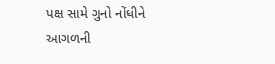પક્ષ સામે ગુનો નોંધીને આગળની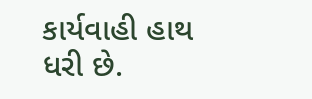કાર્યવાહી હાથ ધરી છે.